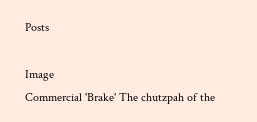Posts

Image
Commercial 'Brake' The chutzpah of the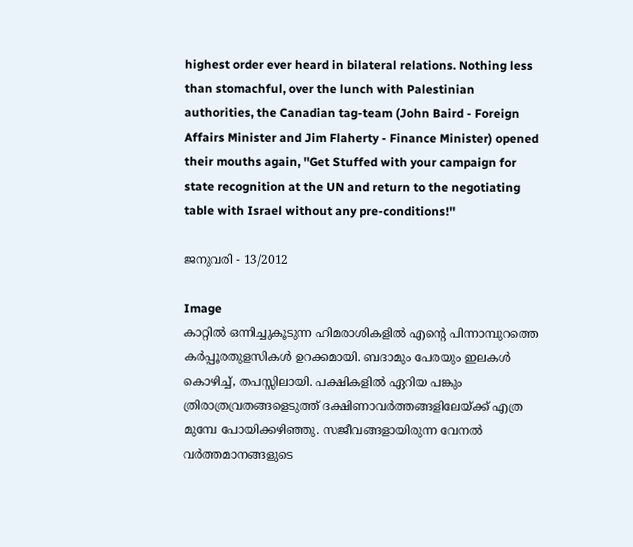highest order ever heard in bilateral relations. Nothing less than stomachful, over the lunch with Palestinian authorities, the Canadian tag-team (John Baird - Foreign Affairs Minister and Jim Flaherty - Finance Minister) opened their mouths again, ''Get Stuffed with your campaign for state recognition at the UN and return to the negotiating table with Israel without any pre-conditions!''

ജനുവരി - 13/2012

Image
കാറ്റില്‍ ഒന്നിച്ചുകൂടുന്ന ഹിമരാശികളില്‍ എന്‍റെ പിന്നാമ്പുറത്തെ കര്‍പ്പൂരതുളസികള്‍ ഉറക്കമായി. ബദാമും പേരയും ഇലകള്‍ കൊഴിച്ച്, തപസ്സിലായി. പക്ഷികളില്‍ ഏറിയ പങ്കും ത്രിരാത്രവ്രതങ്ങളെടുത്ത് ദക്ഷിണാവര്‍ത്തങ്ങളിലേയ്ക്ക് എത്ര മുമ്പേ പോയിക്കഴിഞ്ഞു. സജീവങ്ങളായിരുന്ന വേനല്‍ വര്‍ത്തമാനങ്ങളുടെ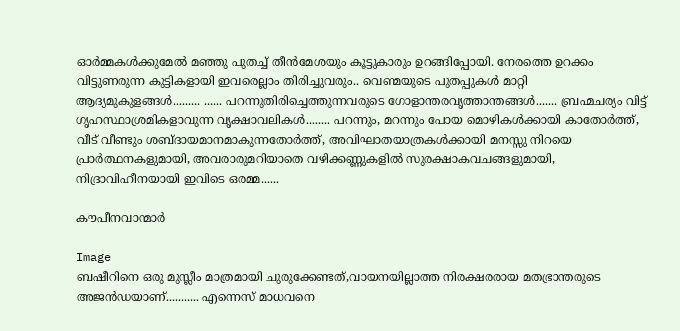ഓര്‍മ്മകള്‍ക്കുമേല്‍ മഞ്ഞു പുതച്ച് തീന്‍മേശയും കൂട്ടുകാരും ഉറങ്ങിപ്പോയി. നേരത്തെ ഉറക്കം വിട്ടുണരുന്ന കുട്ടികളായി ഇവരെല്ലാം തിരിച്ചുവരും.. വെണ്മയുടെ പുതപ്പുകള്‍ മാറ്റി ആദ്യമുകുളങ്ങള്‍......... ...... പറന്നുതിരിച്ചെത്തുന്നവരുടെ ഗോളാന്തരവൃത്താന്തങ്ങള്‍....... ബ്രഹ്മചര്യം വിട്ട് ഗൃഹസ്ഥാശ്രമികളാവുന്ന വൃക്ഷാവലികള്‍........ പറന്നും, മറന്നും പോയ മൊഴികള്‍ക്കായി കാതോര്‍ത്ത്, വീട് വീണ്ടും ശബ്ദായമാനമാകുന്നതോര്‍ത്ത്, അവിഘാതയാത്രകള്‍ക്കായി മനസ്സു നിറയെ പ്രാര്‍ത്ഥനകളുമായി, അവരാരുമറിയാതെ വഴിക്കണ്ണുകളില്‍ സുരക്ഷാകവചങ്ങളുമായി, നിദ്രാവിഹീനയായി ഇവിടെ ഒരമ്മ......

കൗപീനവാന്മാര്‍

Image
ബഷീറിനെ ഒരു മുസ്ലീം മാത്രമായി ചുരുക്കേണ്ടത്,വായനയില്ലാത്ത നിരക്ഷരരായ മതഭ്രാന്തരുടെ അജന്‍ഡയാണ്‌........... എന്നെസ് മാധവനെ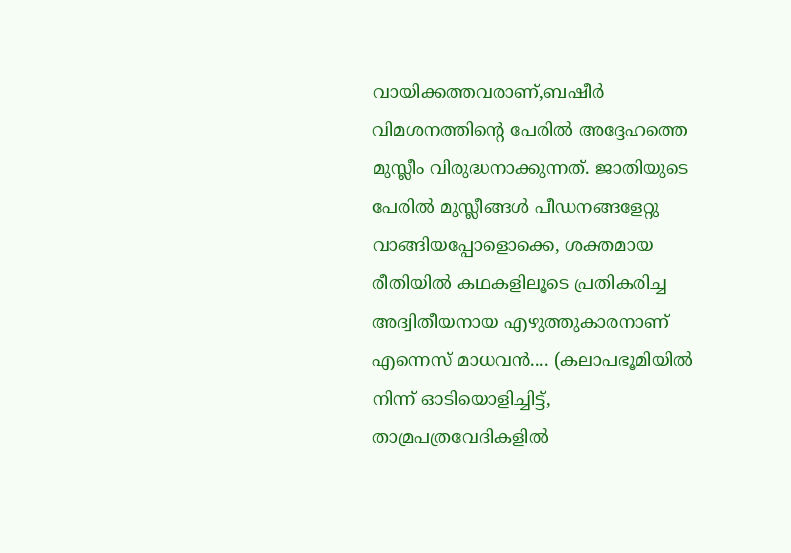വായിക്കത്തവരാണ്‌,ബഷീര്‍ വിമശനത്തിന്‍റെ പേരില്‍ അദ്ദേഹത്തെ മുസ്ലീം വിരുദ്ധനാക്കുന്നത്. ജാതിയുടെ പേരില്‍ മുസ്ലീങ്ങള്‍ പീഡനങ്ങളേറ്റു വാങ്ങിയപ്പോളൊക്കെ, ശക്തമായ രീതിയില്‍ കഥകളിലൂടെ പ്രതികരിച്ച അദ്വിതീയനായ എഴുത്തുകാരനാണ്‌ എന്നെസ് മാധവന്‍.... (കലാപഭൂമിയില്‍ നിന്ന് ഓടിയൊളിച്ചിട്ട്, താമ്രപത്രവേദികളില്‍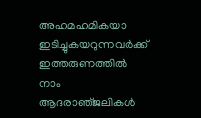അഹമഹമികയാ ഇടിച്ചുകയറുന്നവര്‍ക്ക് ഇത്തരുണത്തില്‍ നാം ആദരാഞ്‌ജലികള്‍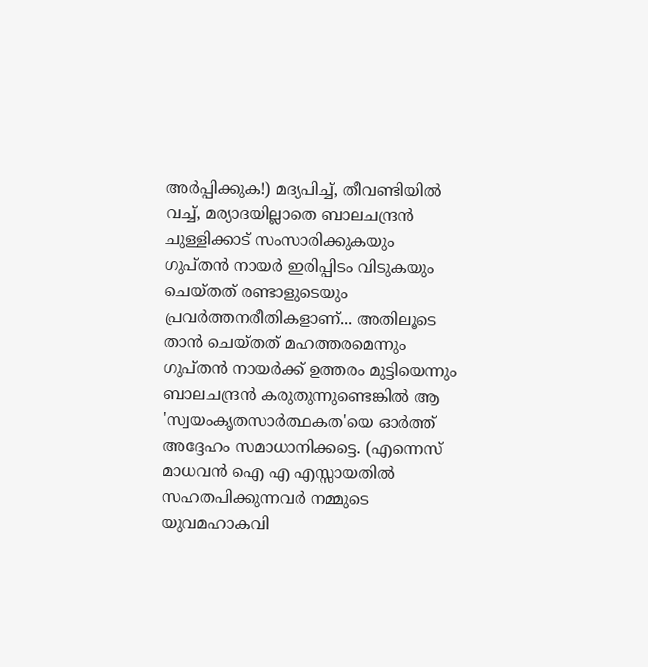അര്‍പ്പിക്കുക!) മദ്യപിച്ച്, തീവണ്ടിയില്‍ വച്ച്, മര്യാദയില്ലാതെ ബാലചന്ദ്രന്‍ ചുള്ളിക്കാട് സംസാരിക്കുകയും ഗുപ്തന്‍ നായര്‍ ഇരിപ്പിടം വിടുകയും ചെയ്തത് രണ്ടാളുടെയും പ്രവര്‍ത്തനരീതികളാണ്‌... അതിലൂടെ താന്‍ ചെയ്തത് മഹത്തരമെന്നും ഗുപ്തന്‍ നായര്‍ക്ക് ഉത്തരം മുട്ടിയെന്നും ബാലചന്ദ്രന്‍ കരുതുന്നുണ്ടെങ്കില്‍ ആ 'സ്വയംകൃതസാര്‍ത്ഥകത'യെ ഓര്‍ത്ത് അദ്ദേഹം സമാധാനിക്കട്ടെ. (എന്നെസ് മാധവന്‍ ഐ എ എസ്സായതില്‍ സഹതപിക്കുന്നവര്‍ നമ്മുടെ യുവമഹാകവി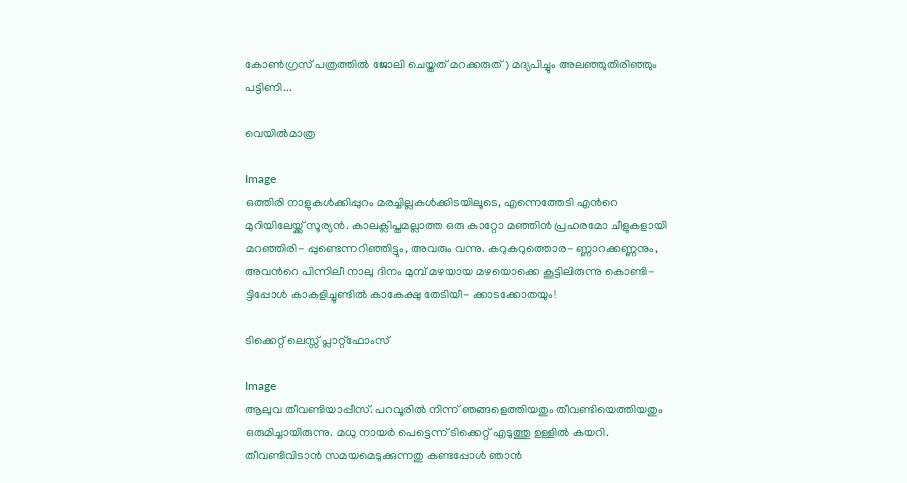കോണ്‍ഗ്രസ് പത്രത്തില്‍ ജോലി ചെയ്തത് മറക്കരുത്) മദ്യപിച്ചും അലഞ്ഞുതിരിഞ്ഞും പട്ടിണി...

വെയില്‍മാത്ര

Image
ഒത്തിരി നാളുകള്‍ക്കിപ്പുറം മരച്ചില്ലകള്‍ക്കിടയിലൂടെ, എന്നെത്തേടി എന്‍റെ മുറിയിലേയ്ക്ക് സൂര്യന്‍. കാലക്ലിപ്തമല്ലാത്ത ഒരു കാറ്റോ മഞ്ഞിന്‍ പ്രഹരമോ ചീളുകളായി മറഞ്ഞിരി- പ്പുണ്ടെന്നറിഞ്ഞിട്ടും, അവരും വന്നു. കറുകറുത്തൊര- ണ്ണാറക്കണ്ണനും, അവന്‍റെ പിന്നിലീ നാലു ദിനം മുമ്പ് മഴയായ മഴയൊക്കെ കൂട്ടിലിരുന്നു കൊണ്ടി- ട്ടിപ്പോള്‍ കാകളിച്ചുണ്ടില്‍ കാകേക്ഷു തേടിയീ- ക്കാടക്കോതയും!

ടിക്കെറ്റ് ലെസ്സ് പ്ലാറ്റ്ഫോംസ്

Image
ആലുവ തീവണ്ടിയാപ്പീസ്. പറവൂരില്‍ നിന്ന് ഞങ്ങളെത്തിയതും തീവണ്ടിയെത്തിയതും ഒരുമിച്ചായിരുന്നു. മധു നായര്‍ പെട്ടെന്ന് ടിക്കെറ്റ് എടുത്തു ഉള്ളില്‍ കയറി. തീവണ്ടിവിടാന്‍ സമയമെടുക്കുന്നതു കണ്ടപ്പോള്‍ ഞാന്‍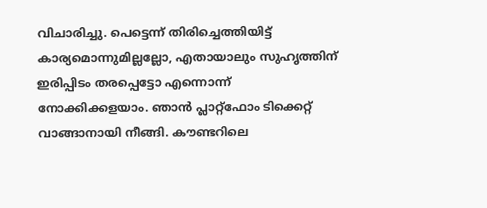വിചാരിച്ചു. പെട്ടെന്ന് തിരിച്ചെത്തിയിട്ട് കാര്യമൊന്നുമില്ലല്ലോ, എതായാലും സുഹൃത്തിന്‌ ഇരിപ്പിടം തരപ്പെട്ടോ എന്നൊന്ന് നോക്കിക്കളയാം. ഞാന്‍ പ്ലാറ്റ്ഫോം ടിക്കെറ്റ് വാങ്ങാനായി നീങ്ങി. കൗണ്ടറിലെ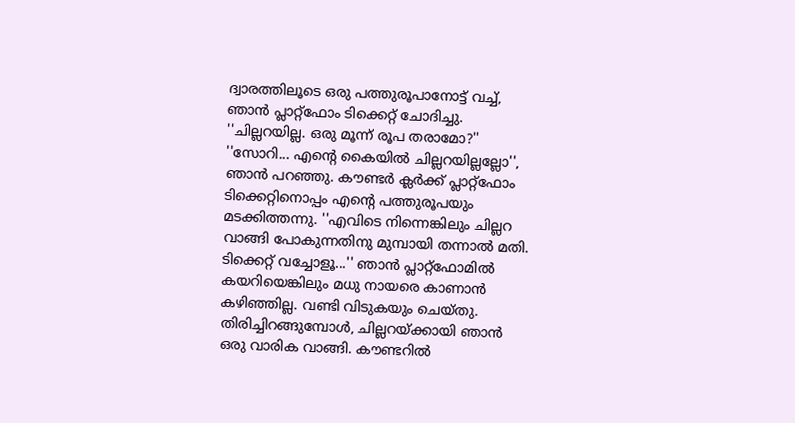ദ്വാരത്തിലൂടെ ഒരു പത്തുരൂപാനോട്ട് വച്ച്, ഞാന്‍ പ്ലാറ്റ്ഫോം ടിക്കെറ്റ് ചോദിച്ചു. ''ചില്ലറയില്ല. ഒരു മൂന്ന് രൂപ തരാമോ?'' ''സോറി... എന്‍റെ കൈയില്‍ ചില്ലറയില്ലല്ലോ'', ഞാന്‍ പറഞ്ഞു. കൗണ്ടര്‍ ക്ലര്‍ക്ക് പ്ലാറ്റ്ഫോം ടിക്കെറ്റിനൊപ്പം എന്‍റെ പത്തുരൂപയും മടക്കിത്തന്നു. ''എവിടെ നിന്നെങ്കിലും ചില്ലറ വാങ്ങി പോകുന്നതിനു മുമ്പായി തന്നാല്‍ മതി. ടിക്കെറ്റ് വച്ചോളൂ...'' ഞാന്‍ പ്ലാറ്റ്ഫോമില്‍ കയറിയെങ്കിലും മധു നായരെ കാണാന്‍ കഴിഞ്ഞില്ല. വണ്ടി വിടുകയും ചെയ്തു. തിരിച്ചിറങ്ങുമ്പോള്‍, ചില്ലറയ്ക്കായി ഞാന്‍ ഒരു വാരിക വാങ്ങി. കൗണ്ടറില്‍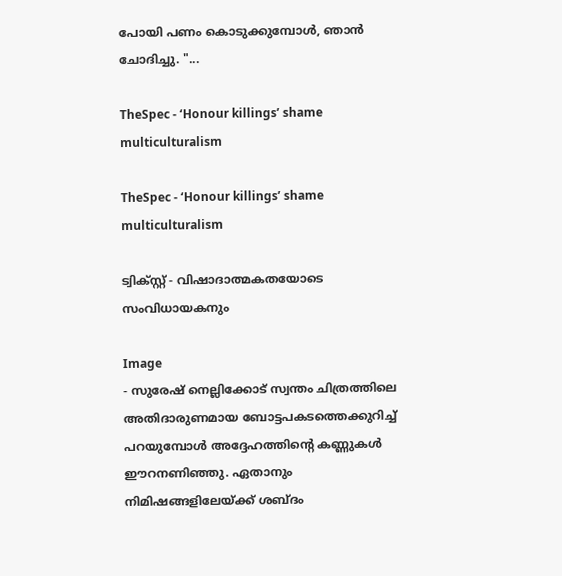പോയി പണം കൊടുക്കുമ്പോള്‍, ഞാന്‍ ചോദിച്ചു. "...

TheSpec - ‘Honour killings’ shame multiculturalism

TheSpec - ‘Honour killings’ shame multiculturalism

ട്വിക്സ്റ്റ് - വിഷാദാത്മകതയോടെ സംവിധായകനും

Image
- സുരേഷ് നെല്ലിക്കോട് സ്വന്തം ചിത്രത്തിലെ അതിദാരുണമായ ബോട്ടപകടത്തെക്കുറിച്ച് പറയുമ്പോള്‍ അദ്ദേഹത്തിന്‍റെ കണ്ണുകള്‍ ഈറനണിഞ്ഞു. ഏതാനും നിമിഷങ്ങളിലേയ്ക്ക് ശബ്ദം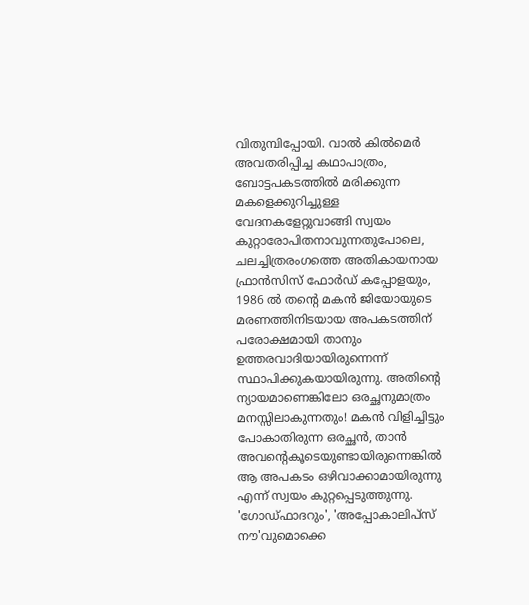വിതുമ്പിപ്പോയി. വാല്‍ കില്‍മെര്‍ അവതരിപ്പിച്ച കഥാപാത്രം, ബോട്ടപകടത്തില്‍ മരിക്കുന്ന മകളെക്കുറിച്ചുള്ള വേദനകളേറ്റുവാങ്ങി സ്വയം കുറ്റാരോപിതനാവുന്നതുപോലെ, ചലച്ചിത്രരംഗത്തെ അതികായനായ ഫ്രാന്‍സിസ് ഫോര്‍ഡ് കപ്പോളയും, 1986 ല്‍ തന്‍റെ മകന്‍ ജിയോയുടെ മരണത്തിനിടയായ അപകടത്തിന്‌ പരോക്ഷമായി താനും ഉത്തരവാദിയായിരുന്നെന്ന് സ്ഥാപിക്കുകയായിരുന്നു. അതിന്‍റെ ന്യായമാണെങ്കിലോ ഒരച്ഛനുമാത്രം മനസ്സിലാകുന്നതും! മകന്‍ വിളിച്ചിട്ടും പോകാതിരുന്ന ഒരച്ഛന്‍, താന്‍ അവന്‍റെകൂടെയുണ്ടായിരുന്നെങ്കില്‍ ആ അപകടം ഒഴിവാക്കാമായിരുന്നു എന്ന് സ്വയം കുറ്റപ്പെടുത്തുന്നു. 'ഗോഡ്ഫാദറും', 'അപ്പോകാലിപ്സ് നൗ'വുമൊക്കെ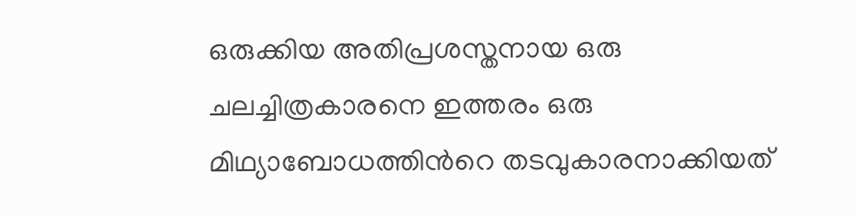ഒരുക്കിയ അതിപ്രശസ്തനായ ഒരു ചലച്ചിത്രകാരനെ ഇത്തരം ഒരു മിഥ്യാബോധത്തിന്‍റെ തടവുകാരനാക്കിയത്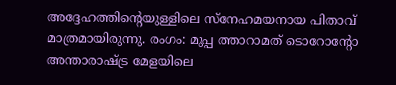അദ്ദേഹത്തിന്‍റെയുള്ളിലെ സ്നേഹമയനായ പിതാവ് മാത്രമായിരുന്നു. രംഗം: മുപ്പ ത്താറാമത് ടൊറോന്‍റോ അന്താരാഷ്ട്ര മേളയിലെ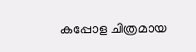കപ്പോള ചിത്രമായ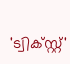'ട്വിക്സ്റ്റ്'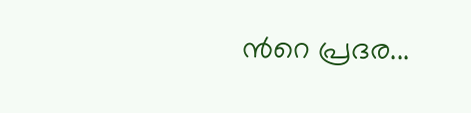ന്‍റെ പ്രദര...